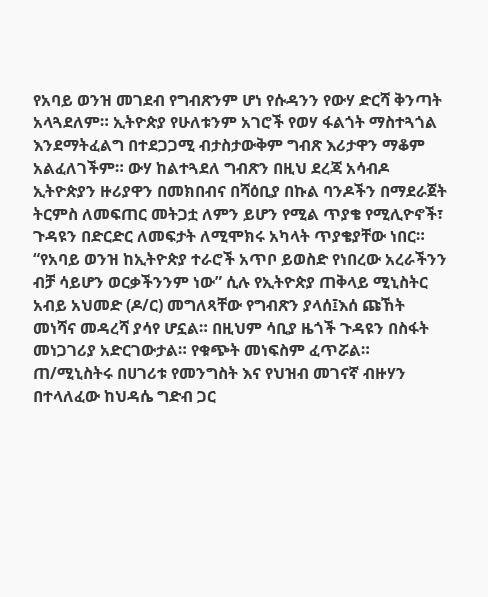የአባይ ወንዝ መገደብ የግብጽንም ሆነ የሱዳንን የውሃ ድርሻ ቅንጣት አላጓደለም። ኢትዮጵያ የሁለቱንም አገሮች የወሃ ፋልጎት ማስተጓጎል እንደማትፈልግ በተደጋጋሚ ብታስታውቅም ግብጽ እሪታዋን ማቆም አልፈለገችም። ውሃ ከልተጓደለ ግብጽን በዚህ ደረጃ አሳብዶ ኢትዮጵያን ዙሪያዋን በመክበብና በሻዕቢያ በኩል ባንዶችን በማደራጀት ትርምስ ለመፍጠር መትጋቷ ለምን ይሆን የሚል ጥያቄ የሚሊዮኖች፣ ጉዳዩን በድርድር ለመፍታት ለሚሞክሩ አካላት ጥያቄያቸው ነበር።
“የአባይ ወንዝ ከኢትዮጵያ ተራሮች አጥቦ ይወስድ የነበረው አረራችንን ብቻ ሳይሆን ወርቃችንንም ነው” ሲሉ የኢትዮጵያ ጠቅላይ ሚኒስትር አብይ አህመድ (ዶ/ር) መግለጻቸው የግብጽን ያላሰ፤እሰ ጩኸት መነሻና መዳረሻ ያሳየ ሆኗል። በዚህም ሳቢያ ዜጎች ጉዳዩን በስፋት መነጋገሪያ አድርገውታል። የቁጭት መነፍስም ፈጥሯል።
ጠ/ሚኒስትሩ በሀገሪቱ የመንግስት እና የህዝብ መገናኛ ብዙሃን በተላለፈው ከህዳሴ ግድብ ጋር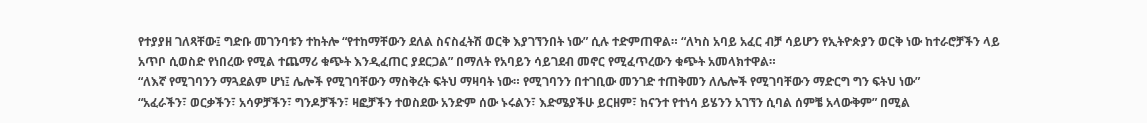የተያያዘ ገለጻቸው፤ ግድቡ መገንባቱን ተከትሎ “የተከማቸውን ደለል ስናስፈትሽ ወርቅ እያገኘንበት ነው” ሲሉ ተድምጠዋል። “ለካስ አባይ አፈር ብቻ ሳይሆን የኢትዮጵያን ወርቅ ነው ከተራሮቻችን ላይ አጥቦ ሲወስድ የነበረው የሚል ተጨማሪ ቁጭት እንዲፈጠር ያደርጋል” በማለት የአባይን ሳይገደብ መኖር የሚፈጥረውን ቁጭት አመላክተዋል።
“ለእኛ የሚገባንን ማጓደልም ሆነ፤ ሌሎች የሚገባቸውን ማስቅረት ፍትህ ማዛባት ነው። የሚገባንን በተገቢው መንገድ ተጠቅመን ለሌሎች የሚገባቸውን ማድርግ ግን ፍትህ ነው”
“አፈራችን፣ ወርቃችን፣ አሳዎቻችን፣ ግንዶቻችን፣ ዛፎቻችን ተወስደው አንድም ሰው ኑሩልን፣ እድሜያችሁ ይርዘም፣ ከናንተ የተነሳ ይሄንን አገኘን ሲባል ሰምቼ አላውቅም” በሚል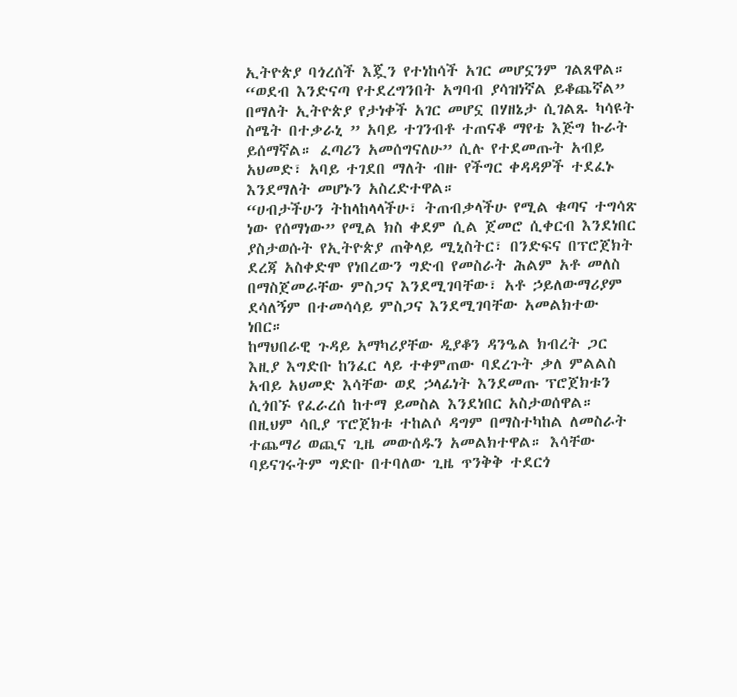ኢትዮጵያ ባጎረሰች እጇን የተነከሳች አገር መሆኗንም ገልጸዋል።
“ወደብ እንድናጣ የተደረግንበት አግባብ ያሳዝነኛል ይቆጨኛል” በማለት ኢትዮጵያ የታነቀች አገር መሆኗ በሃዘኔታ ሲገልጹ ካሳዩት ስሜት በተቃራኒ ” አባይ ተገንብቶ ተጠናቆ ማየቴ እጅግ ኩራት ይሰማኛል። ፈጣሪን አመሰግናለሁ” ሲሉ የተደመጡት አብይ አህመድ፣ አባይ ተገደበ ማለት ብዙ የችግር ቀዳዳዎች ተደፈኑ እንደማለት መሆኑን አስረድተዋል።
“ሀብታችሁን ትከላከላላችሁ፣ ትጠብቃላችሁ የሚል ቁጣና ተግሳጽ ነው የሰማነው” የሚል ክስ ቀደም ሲል ጀመሮ ሲቀርብ እንደነበር ያስታወሱት የኢትዮጵያ ጠቅላይ ሚኒስትር፣ በንድፍና በፕሮጀክት ደረጃ አስቀድሞ የነበረውን ግድብ የመስራት ሕልም አቶ መለስ በማስጀመራቸው ምስጋና እንደሚገባቸው፣ አቶ ኃይለውማሪያም ደሳለኝም በተመሳሳይ ምስጋና እንደሚገባቸው አመልክተው ነበር።
ከማህበራዊ ጉዳይ አማካሪያቸው ዲያቆን ዳንዔል ክብረት ጋር እዚያ እግድቡ ከንፈር ላይ ተቀምጠው ባደረጉት ቃለ ምልልስ አብይ አህመድ እሳቸው ወደ ኃላፊነት እንደመጡ ፕሮጀክቱን ሲጎበኙ የፈራረሰ ከተማ ይመስል እንደነበር አስታወሰዋል። በዚህም ሳቢያ ፕሮጀክቱ ተከልሶ ዳግም በማስተካከል ለመስራት ተጨማሪ ወጪና ጊዜ መውሰዱን አመልክተዋል። እሳቸው ባይናገሩትም ግድቡ በተባለው ጊዜ ጥንቅቅ ተደርጎ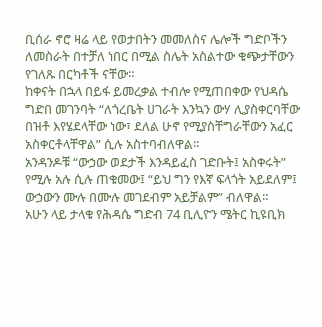ቢሰራ ኖሮ ዛሬ ላይ የወታበትን መመለስና ሌሎች ግድቦችን ለመስራት በተቻለ ነበር በሚል ስሌት አስልተው ቁጭታቸውን የገለጹ በርካቶች ናቸው።
ከቀናት በኋላ በይፋ ይመረቃል ተብሎ የሚጠበቀው የህዳሴ ግድበ መገንባት “ለጎረቤት ሀገራት እንኳን ውሃ ሊያስቀርባቸው በዝቶ እየሄደላቸው ነው፣ ደለል ሁኖ የሚያስቸግራቸውን አፈር አስቀርቶላቸዋል” ሲሉ አስተባብለዋል።
አንዳንዶቹ “ውኃው ወደታች እንዳይፈስ ገድቡት፤ አስቀሩት” የሚሉ አሉ ሲሉ ጠቁመው፤ “ይህ ግን የእኛ ፍላጎት አይደለም፤ ውኃውን ሙሉ በሙሉ መገደብም አይቻልም” ብለዋል።
አሁን ላይ ታላቁ የሕዳሴ ግድብ 74 ቢሊዮን ሜትር ኪዩቢክ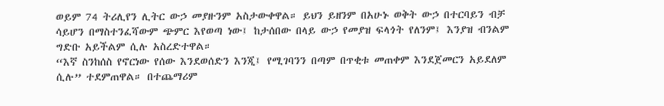ወይም 74 ትሪሊየን ሊትር ውኃ መያዙንም አስታውቀዋል። ይህን ይዘንም በአሁኑ ወቅት ውኃ በተርባይን ብቻ ሳይሆን በማስተንፈሻውም ጭምር እየወጣ ነው፤ ከታሰበው በላይ ውኃ የመያዝ ፍላጎት የለንም፤ እንያዝ ብንልም ግድቡ አይችልም ሲሉ አስረድተዋል።
“እኛ ስንከሰስ የኖርነው የሰው እንደወሰድን እንጂ፤ የሚገባንን በጣም በጥቂቱ መጠቀም እንደጀመርን አይደለም ሲሉ” ተደምጠዋል። በተጨማሪም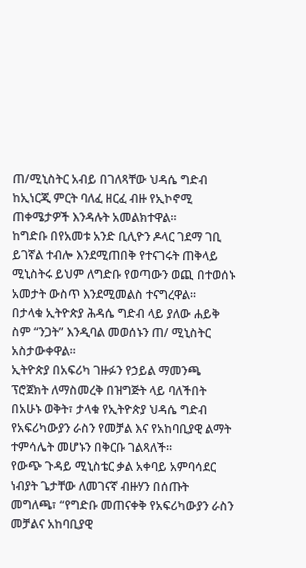ጠ/ሚኒስትር አብይ በገለጻቸው ህዳሴ ግድብ ከኢነርጂ ምርት ባለፈ ዘርፈ ብዙ የኢኮኖሚ ጠቀሜታዎች እንዳሉት አመልክተዋል።
ከግድቡ በየአመቱ አንድ ቢሊዮን ዶላር ገደማ ገቢ ይገኛል ተብሎ እንደሚጠበቅ የተናገሩት ጠቅላይ ሚኒስትሩ ይህም ለግድቡ የወጣውን ወጪ በተወሰኑ አመታት ውስጥ እንደሚመልስ ተናግረዋል።
በታላቁ ኢትዮጵያ ሕዳሴ ግድብ ላይ ያለው ሐይቅ ስም “ንጋት” እንዲባል መወሰኑን ጠ/ ሚኒስትር አስታውቀዋል።
ኢትዮጵያ በአፍሪካ ገዙፉን የኃይል ማመንጫ ፕሮጀክት ለማስመረቅ በዝግጅት ላይ ባለችበት በአሁኑ ወቅት፣ ታላቁ የኢትዮጵያ ህዳሴ ግድብ የአፍሪካውያን ራስን የመቻል እና የአከባቢያዊ ልማት ተምሳሌት መሆኑን በቅርቡ ገልጻለች።
የውጭ ጉዳይ ሚኒስቴር ቃል አቀባይ አምባሳደር ነብያት ጌታቸው ለመገናኛ ብዙሃን በሰጡት መግለጫ፣ “የግድቡ መጠናቀቅ የአፍሪካውያን ራስን መቻልና አከባቢያዊ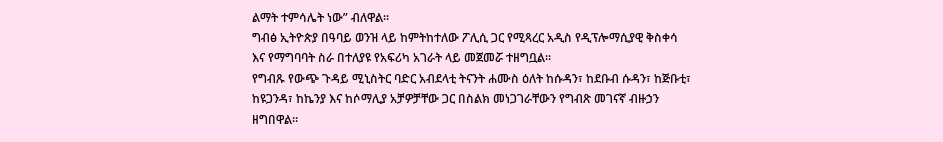ልማት ተምሳሌት ነው” ብለዋል።
ግብፅ ኢትዮጵያ በዓባይ ወንዝ ላይ ከምትከተለው ፖሊሲ ጋር የሚጻረር አዲስ የዲፕሎማሲያዊ ቅስቀሳ እና የማግባባት ስራ በተለያዩ የአፍሪካ አገራት ላይ መጀመሯ ተዘግቧል።
የግብጹ የውጭ ጉዳይ ሚኒስትር ባድር አብደላቲ ትናንት ሐሙስ ዕለት ከሱዳን፣ ከደቡብ ሱዳን፣ ከጅቡቲ፣ ከዩጋንዳ፣ ከኬንያ እና ከሶማሊያ አቻዎቻቸው ጋር በስልክ መነጋገራቸውን የግብጽ መገናኛ ብዙኃን ዘግበዋል።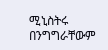ሚኒስትሩ በንግግራቸውም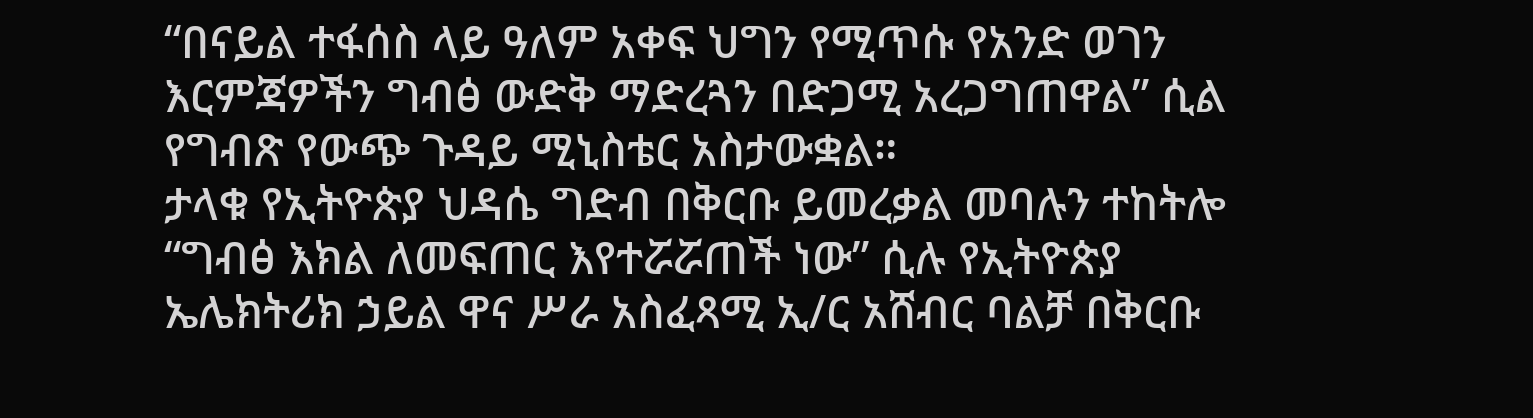“በናይል ተፋሰስ ላይ ዓለም አቀፍ ህግን የሚጥሱ የአንድ ወገን እርምጃዎችን ግብፅ ውድቅ ማድረጓን በድጋሚ አረጋግጠዋል” ሲል የግብጽ የውጭ ጉዳይ ሚኒስቴር አስታውቋል።
ታላቁ የኢትዮጵያ ህዳሴ ግድብ በቅርቡ ይመረቃል መባሉን ተከትሎ “ግብፅ እክል ለመፍጠር እየተሯሯጠች ነው” ሲሉ የኢትዮጵያ ኤሌክትሪክ ኃይል ዋና ሥራ አስፈጻሚ ኢ/ር አሸብር ባልቻ በቅርቡ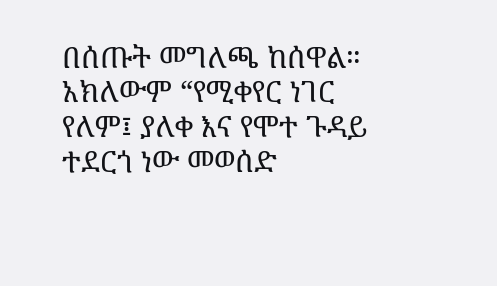በሰጡት መግለጫ ከሰዋል። አክለውም “የሚቀየር ነገር የለም፤ ያለቀ እና የሞተ ጉዳይ ተደርጎ ነው መወሰድ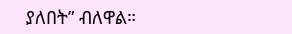ያለበት” ብለዋል።